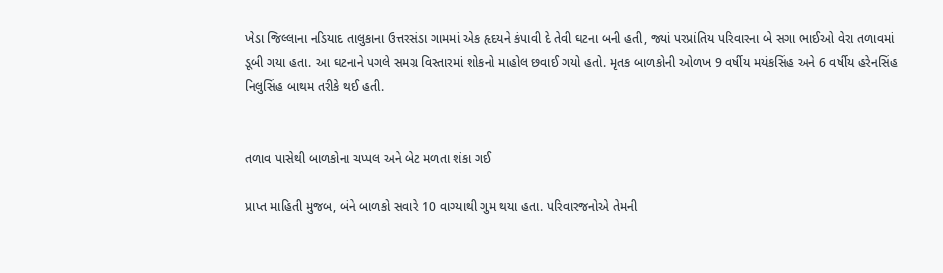ખેડા જિલ્લાના નડિયાદ તાલુકાના ઉત્તરસંડા ગામમાં એક હૃદયને કંપાવી દે તેવી ઘટના બની હતી, જ્યાં પરપ્રાંતિય પરિવારના બે સગા ભાઈઓ વેરા તળાવમાં ડૂબી ગયા હતા. આ ઘટનાને પગલે સમગ્ર વિસ્તારમાં શોકનો માહોલ છવાઈ ગયો હતો. મૃતક બાળકોની ઓળખ 9 વર્ષીય મયંકસિંહ અને 6 વર્ષીય હરેનસિંહ નિલુસિંહ બાથમ તરીકે થઈ હતી.


તળાવ પાસેથી બાળકોના ચપ્પલ અને બેટ મળતા શંકા ગઈ

પ્રાપ્ત માહિતી મુજબ, બંને બાળકો સવારે 10 વાગ્યાથી ગુમ થયા હતા. પરિવારજનોએ તેમની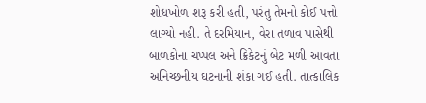શોધખોળ શરૂ કરી હતી, પરંતુ તેમનો કોઈ પત્તો લાગ્યો નહી. તે દરમિયાન, વેરા તળાવ પાસેથી બાળકોના ચપ્પલ અને ક્રિકેટનું બેટ મળી આવતા અનિચ્છનીય ઘટનાની શંકા ગઈ હતી. તાત્કાલિક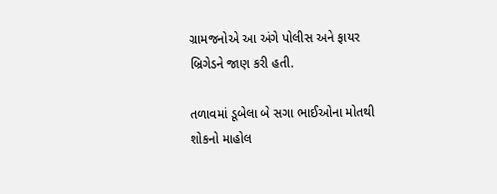ગ્રામજનોએ આ અંગે પોલીસ અને ફાયર બ્રિગેડને જાણ કરી હતી.

તળાવમાં ડૂબેલા બે સગા ભાઈઓના મોતથી શોકનો માહોલ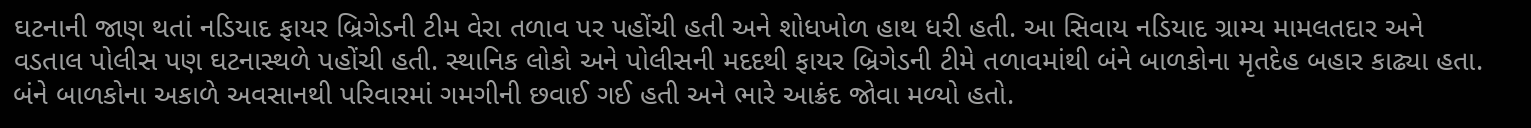ઘટનાની જાણ થતાં નડિયાદ ફાયર બ્રિગેડની ટીમ વેરા તળાવ પર પહોંચી હતી અને શોધખોળ હાથ ધરી હતી. આ સિવાય નડિયાદ ગ્રામ્ય મામલતદાર અને વડતાલ પોલીસ પણ ઘટનાસ્થળે પહોંચી હતી. સ્થાનિક લોકો અને પોલીસની મદદથી ફાયર બ્રિગેડની ટીમે તળાવમાંથી બંને બાળકોના મૃતદેહ બહાર કાઢ્યા હતા. બંને બાળકોના અકાળે અવસાનથી પરિવારમાં ગમગીની છવાઈ ગઈ હતી અને ભારે આક્રંદ જોવા મળ્યો હતો.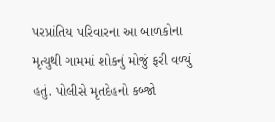પરપ્રાંતિય પરિવારના આ બાળકોના મૃત્યુથી ગામમાં શોકનું મોજું ફરી વળ્યું હતું. પોલીસે મૃતદેહનો કબ્જો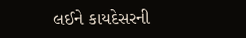લઈને કાયદેસરની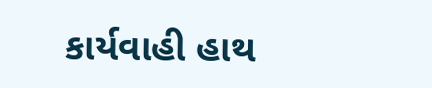કાર્યવાહી હાથ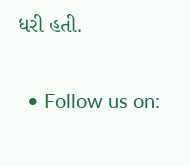ધરી હતી.

  • Follow us on: